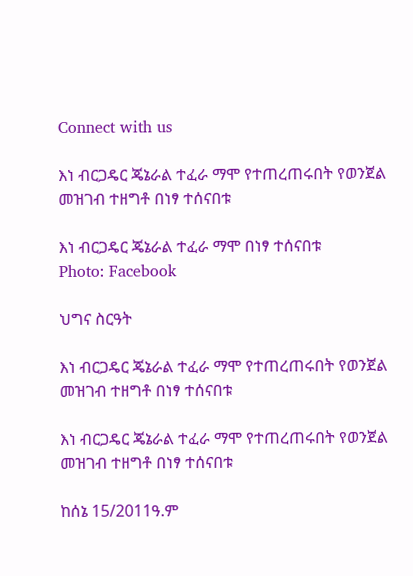Connect with us

እነ ብርጋዴር ጄኔራል ተፈራ ማሞ የተጠረጠሩበት የወንጀል መዝገብ ተዘግቶ በነፃ ተሰናበቱ

እነ ብርጋዴር ጄኔራል ተፈራ ማሞ በነፃ ተሰናበቱ
Photo: Facebook

ህግና ስርዓት

እነ ብርጋዴር ጄኔራል ተፈራ ማሞ የተጠረጠሩበት የወንጀል መዝገብ ተዘግቶ በነፃ ተሰናበቱ

እነ ብርጋዴር ጄኔራል ተፈራ ማሞ የተጠረጠሩበት የወንጀል መዝገብ ተዘግቶ በነፃ ተሰናበቱ

ከሰኔ 15/2011ዓ.ም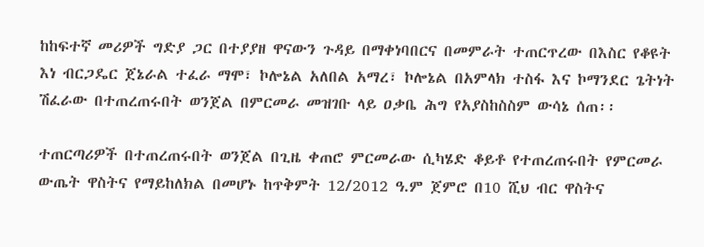ከከፍተኛ መሪዎች ግድያ ጋር በተያያዘ ዋናውን ጉዳይ በማቀነባበርና በመምራት ተጠርጥረው በእስር የቆዩት እነ ብርጋዴር ጀኔራል ተፈራ ማሞ፣ ኮሎኔል አለበል አማረ፣ ኮሎኔል በአምላክ ተስፋ እና ኮማንደር ጌትነት ሽፈራው በተጠረጠሩበት ወንጀል በምርመራ መዝገቡ ላይ ዐቃቤ ሕግ የአያስከስስም ውሳኔ ሰጠ፡፡

ተጠርጣሪዎች በተጠረጠሩበት ወንጀል በጊዜ ቀጠሮ ምርመራው ሲካሄድ ቆይቶ የተጠረጠሩበት የምርመራ ውጤት ዋስትና የማይከለክል በመሆኑ ከጥቅምት 12/2012 ዓ.ም ጀምሮ በ10 ሺህ ብር ዋስትና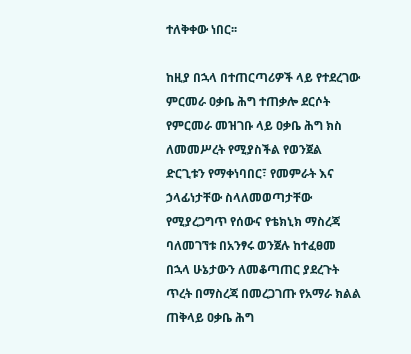ተለቅቀው ነበር፡፡

ከዚያ በኋላ በተጠርጣሪዎች ላይ የተደረገው ምርመራ ዐቃቤ ሕግ ተጠቃሎ ደርሶት የምርመራ መዝገቡ ላይ ዐቃቤ ሕግ ክስ ለመመሥረት የሚያስችል የወንጀል ድርጊቱን የማቀነባበር፣ የመምራት እና ኃላፊነታቸው ስላለመወጣታቸው የሚያረጋግጥ የሰውና የቴክኒክ ማስረጃ ባለመገኘቱ በአንፃሩ ወንጀሉ ከተፈፀመ በኋላ ሁኔታውን ለመቆጣጠር ያደረጉት ጥረት በማስረጃ በመረጋገጡ የአማራ ክልል ጠቅላይ ዐቃቤ ሕግ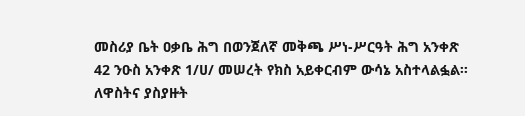መስሪያ ቤት ዐቃቤ ሕግ በወንጀለኛ መቅጫ ሥነ-ሥርዓት ሕግ አንቀጽ 42 ንዑስ አንቀጽ 1/ሀ/ መሠረት የክስ አይቀርብም ውሳኔ አስተላልፏል፡፡ ለዋስትና ያስያዙት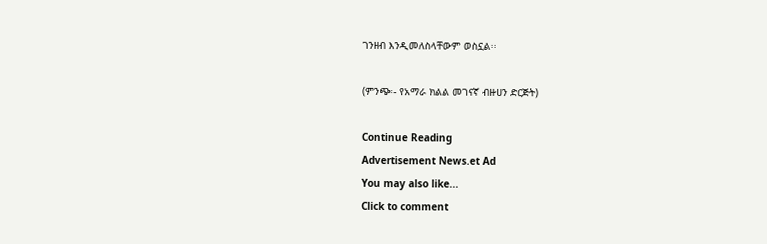ገንዘብ እንዲመለስላቸውም ወስኗል፡፡

(ምንጭ፡- የአማራ ክልል መገናኛ ብዙሀን ድርጅት)

Continue Reading
Advertisement News.et Ad
You may also like...
Click to comment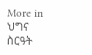More in ህግና ስርዓት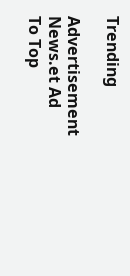Trending

Advertisement News.et Ad
To Top